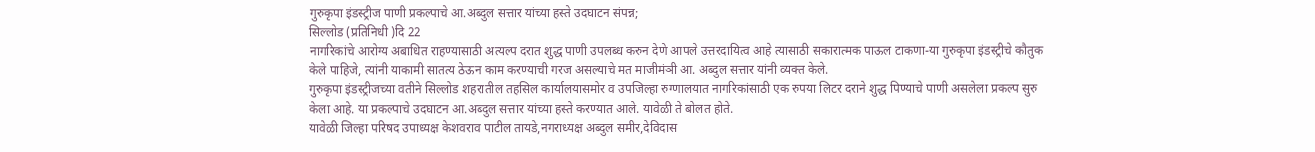गुरुकृपा इंडस्ट्रीज पाणी प्रकल्पाचे आ.अब्दुल सत्तार यांच्या हस्ते उदघाटन संपन्न;
सिल्लोड (प्रतिनिधी )दि 22
नागरिकांचे आरोग्य अबाधित राहण्यासाठी अत्यल्प दरात शुद्ध पाणी उपलब्ध करुन देणे आपले उत्तरदायित्व आहे त्यासाठी सकारात्मक पाऊल टाकणा-या गुरुकृपा इंडस्ट्रीचे कौतुक केले पाहिजे, त्यांनी याकामी सातत्य ठेऊन काम करण्याची गरज असल्याचे मत माजीमंञी आ. अब्दुल सत्तार यांनी व्यक्त केले.
गुरुकृपा इंडस्ट्रीजच्या वतीने सिल्लोड शहरातील तहसिल कार्यालयासमोर व उपजिल्हा रुग्णालयात नागरिकांसाठी एक रुपया लिटर दराने शुद्ध पिण्याचे पाणी असलेला प्रकल्प सुरु केला आहे. या प्रकल्पाचे उदघाटन आ.अब्दुल सत्तार यांच्या हस्ते करण्यात आले. यावेळी ते बोलत होते.
यावेळी जिल्हा परिषद उपाध्यक्ष केशवराव पाटील तायडे,नगराध्यक्ष अब्दुल समीर,देविदास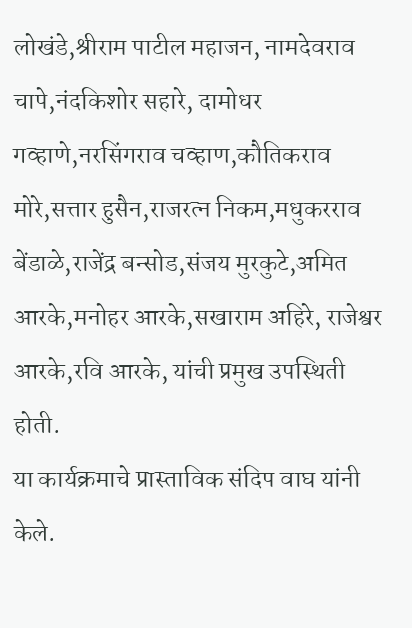लोखंडे,श्रीराम पाटील महाजन, नामदेवराव चापे,नंदकिशोर सहारे, दामोधर गव्हाणे,नरसिंगराव चव्हाण,कौतिकराव मोरे,सत्तार हुसैन,राजरत्न निकम,मधुकरराव बेंडाळे,राजेंद्र बन्सोड,संजय मुरकुटे,अमित आरके,मनोहर आरके,सखाराम अहिरे, राजेश्वर आरके,रवि आरके, यांची प्रमुख उपस्थिती होती.
या कार्यक्रमाचे प्रास्ताविक संदिप वाघ यांनी केले.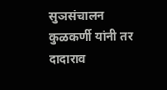सुञसंचालन कुळकर्णी यांनी तर दादाराव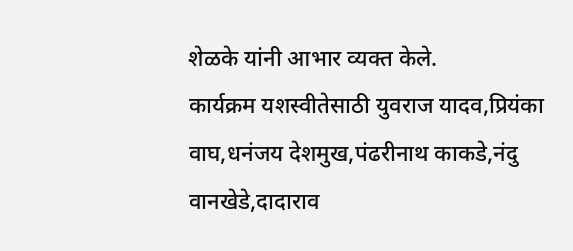शेळके यांनी आभार व्यक्त केले.
कार्यक्रम यशस्वीतेसाठी युवराज यादव,प्रियंका वाघ,धनंजय देशमुख,पंढरीनाथ काकडे,नंदु वानखेडे,दादाराव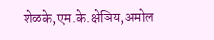शेळके,एम.के.क्षेञिय,अमोल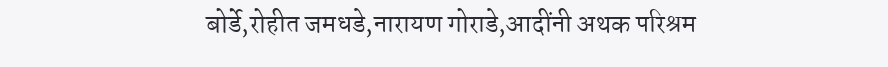बोर्डे,रोहीत जमधडे,नारायण गोराडे,आदींनी अथक परिश्रम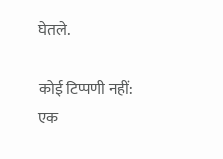घेतले.

कोई टिप्पणी नहीं:
एक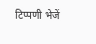टिप्पणी भेजें